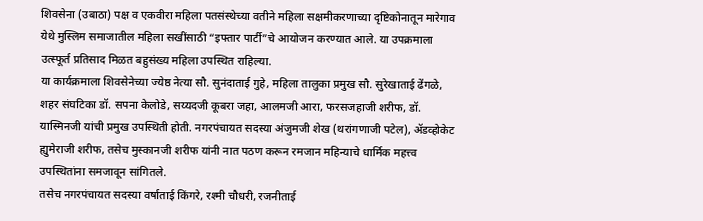शिवसेना (उबाठा) पक्ष व एकवीरा महिला पतसंस्थेच्या वतीने महिला सक्षमीकरणाच्या दृष्टिकोनातून मारेगाव येथे मुस्लिम समाजातील महिला सखींसाठी “इफ्तार पार्टी”चे आयोजन करण्यात आले. या उपक्रमाला उत्स्फूर्त प्रतिसाद मिळत बहुसंख्य महिला उपस्थित राहिल्या.
या कार्यक्रमाला शिवसेनेच्या ज्येष्ठ नेत्या सौ. सुनंदाताई गुहे, महिला तालुका प्रमुख सौ. सुरेखाताई ढेंगळे, शहर संघटिका डॉ. सपना केलोडे, सय्यदजी कूबरा जहा, आलमजी आरा, फरसजहाजी शरीफ, डॉ. यास्मिनजी यांची प्रमुख उपस्थिती होती. नगरपंचायत सदस्या अंजुमजी शेख (थरांगणाजी पटेल), ॲडव्होकेट ह्युमेराजी शरीफ, तसेच मुस्कानजी शरीफ यांनी नात पठण करून रमजान महिन्याचे धार्मिक महत्त्व उपस्थितांना समजावून सांगितले.
तसेच नगरपंचायत सदस्या वर्षाताई किंगरे, रश्मी चौधरी, रजनीताई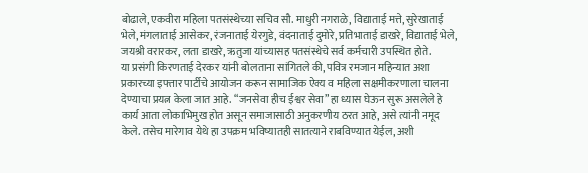बोढाले, एकवीरा महिला पतसंस्थेच्या सचिव सौ. माधुरी नगराळे, विद्याताई मत्ते, सुरेखाताई भेले, मंगलाताई आसेकर, रंजनाताई येरगुडे, वंदनाताई दुमोरे, प्रतिभाताई डाखरे, विद्याताई भेले, जयश्री वरारकर, लता डाखरे, ऋतुजा यांच्यासह पतसंस्थेचे सर्व कर्मचारी उपस्थित होते.
या प्रसंगी किरणताई देरकर यांनी बोलताना सांगितले की, पवित्र रमजान महिन्यात अशा प्रकारच्या इफ्तार पार्टीचे आयोजन करून सामाजिक ऐक्य व महिला सक्षमीकरणाला चालना देण्याचा प्रयत्न केला जात आहे. “जनसेवा हीच ईश्वर सेवा” हा ध्यास घेऊन सुरू असलेले हे कार्य आता लोकाभिमुख होत असून समाजासाठी अनुकरणीय ठरत आहे, असे त्यांनी नमूद केले. तसेच मारेगाव येथे हा उपक्रम भविष्यातही सातत्याने राबविण्यात येईल, अशी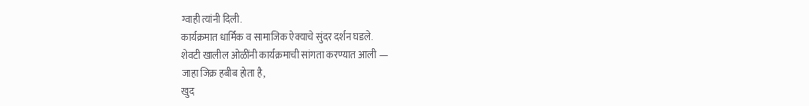ग्वाही त्यांनी दिली.
कार्यक्रमात धार्मिक व सामाजिक ऐक्याचे सुंदर दर्शन घडले.
शेवटी खालील ओळींनी कार्यक्रमाची सांगता करण्यात आली —
जाहा जिक्र हबीब होता है,
खुद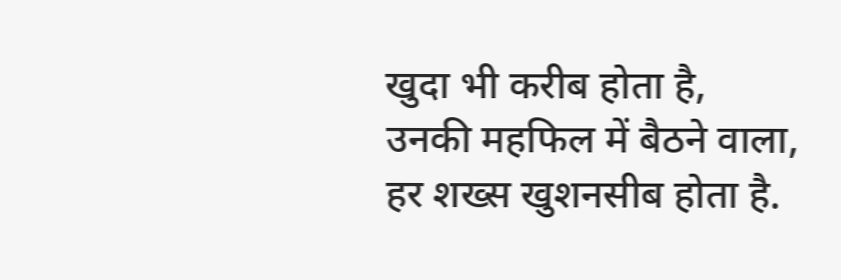खुदा भी करीब होता है,
उनकी महफिल में बैठने वाला,
हर शख्स खुशनसीब होता है.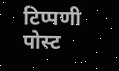टिप्पणी पोस्ट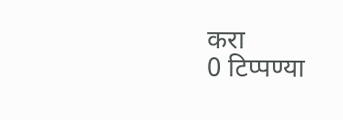करा
0 टिप्पण्या